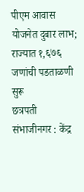पीएम आवास योजनेत दुबार लाभ; राज्यात १,६७६ जणांची पडताळणी सुरू
छत्रपती संभाजीनगर : केंद्र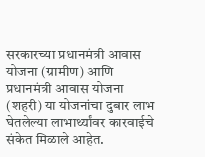सरकारच्या प्रधानमंत्री आवास योजना (ग्रामीण) आणि प्रधानमंत्री आवास योजना (शहरी) या योजनांचा दुबार लाभ घेतलेल्या लाभार्थ्यांवर कारवाईचे संकेत मिळाले आहेत.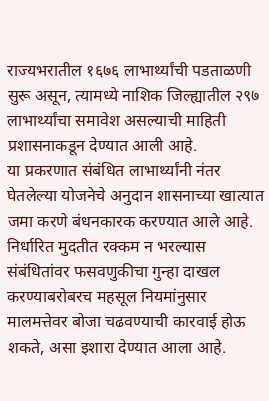राज्यभरातील १६७६ लाभार्थ्यांची पडताळणी सुरू असून, त्यामध्ये नाशिक जिल्ह्यातील २९७ लाभार्थ्यांचा समावेश असल्याची माहिती प्रशासनाकडून देण्यात आली आहे.
या प्रकरणात संबंधित लाभार्थ्यांनी नंतर घेतलेल्या योजनेचे अनुदान शासनाच्या खात्यात जमा करणे बंधनकारक करण्यात आले आहे. निर्धारित मुदतीत रक्कम न भरल्यास संबंधितांवर फसवणुकीचा गुन्हा दाखल करण्याबरोबरच महसूल नियमांनुसार मालमत्तेवर बोजा चढवण्याची कारवाई होऊ शकते, असा इशारा देण्यात आला आहे.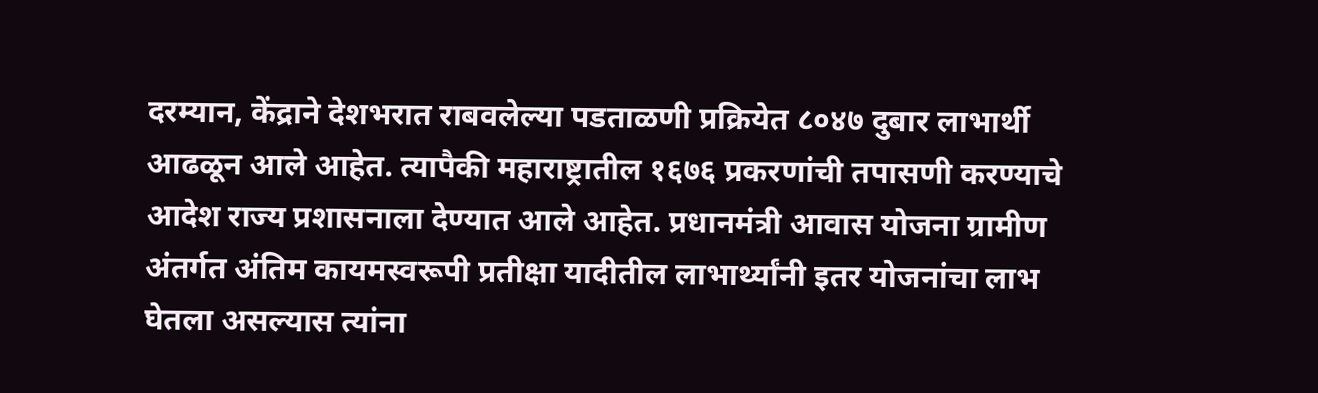दरम्यान, केंद्राने देशभरात राबवलेल्या पडताळणी प्रक्रियेत ८०४७ दुबार लाभार्थी आढळून आले आहेत. त्यापैकी महाराष्ट्रातील १६७६ प्रकरणांची तपासणी करण्याचे आदेश राज्य प्रशासनाला देण्यात आले आहेत. प्रधानमंत्री आवास योजना ग्रामीण अंतर्गत अंतिम कायमस्वरूपी प्रतीक्षा यादीतील लाभार्थ्यांनी इतर योजनांचा लाभ घेतला असल्यास त्यांना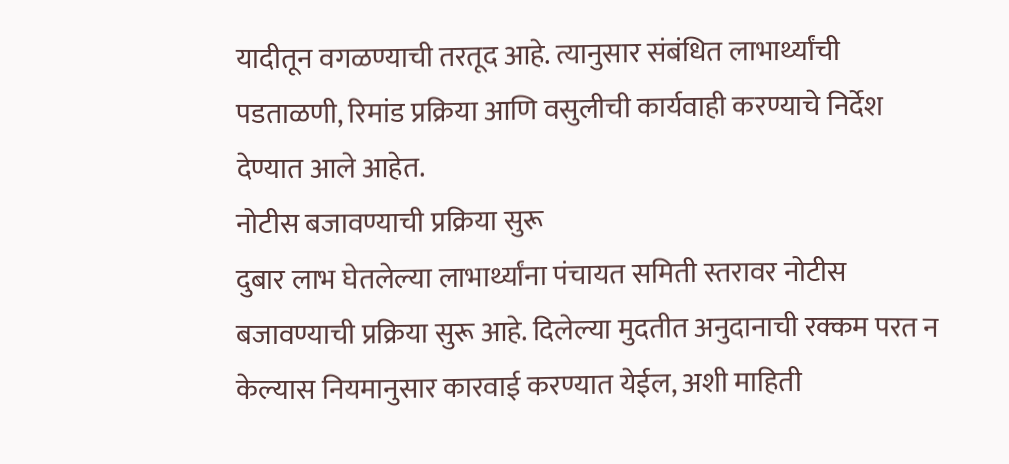यादीतून वगळण्याची तरतूद आहे. त्यानुसार संबंधित लाभार्थ्यांची पडताळणी, रिमांड प्रक्रिया आणि वसुलीची कार्यवाही करण्याचे निर्देश देण्यात आले आहेत.
नोटीस बजावण्याची प्रक्रिया सुरू
दुबार लाभ घेतलेल्या लाभार्थ्यांना पंचायत समिती स्तरावर नोटीस बजावण्याची प्रक्रिया सुरू आहे. दिलेल्या मुदतीत अनुदानाची रक्कम परत न केल्यास नियमानुसार कारवाई करण्यात येईल, अशी माहिती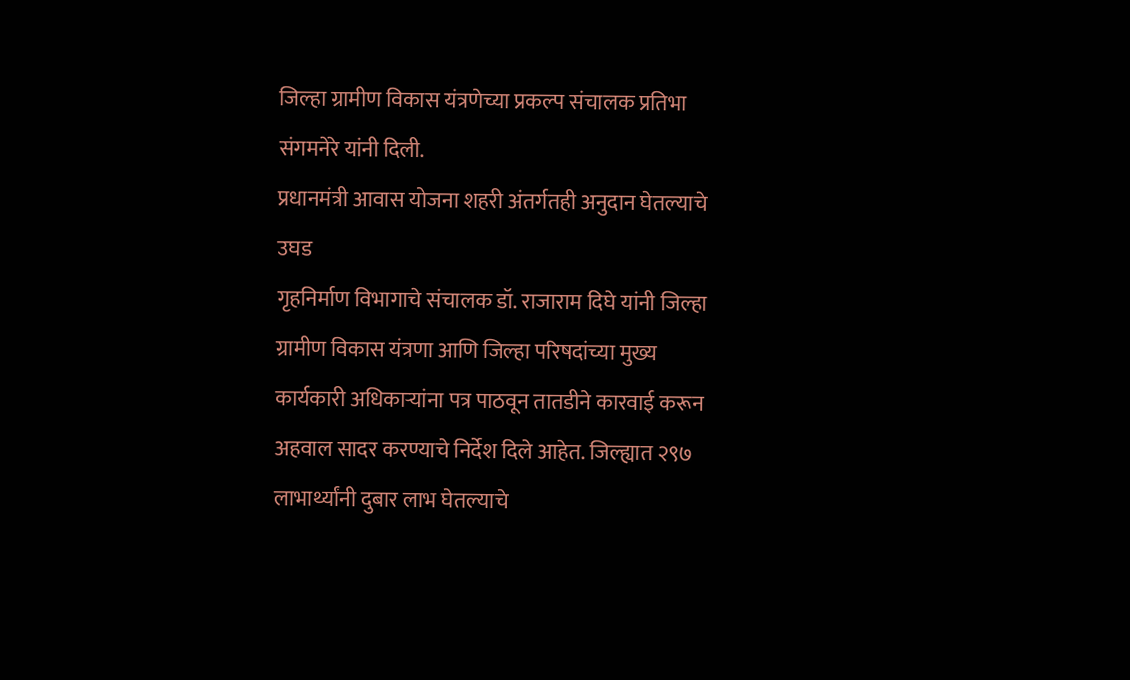जिल्हा ग्रामीण विकास यंत्रणेच्या प्रकल्प संचालक प्रतिभा संगमनेरे यांनी दिली.
प्रधानमंत्री आवास योजना शहरी अंतर्गतही अनुदान घेतल्याचे उघड
गृहनिर्माण विभागाचे संचालक डॉ. राजाराम दिघे यांनी जिल्हा ग्रामीण विकास यंत्रणा आणि जिल्हा परिषदांच्या मुख्य कार्यकारी अधिकाऱ्यांना पत्र पाठवून तातडीने कारवाई करून अहवाल सादर करण्याचे निर्देश दिले आहेत. जिल्ह्यात २९७ लाभार्थ्यांनी दुबार लाभ घेतल्याचे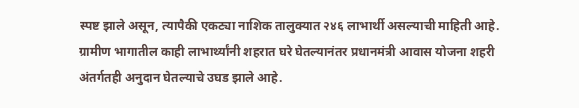स्पष्ट झाले असून, त्यापैकी एकट्या नाशिक तालुक्यात २४६ लाभार्थी असल्याची माहिती आहे. ग्रामीण भागातील काही लाभार्थ्यांनी शहरात घरे घेतल्यानंतर प्रधानमंत्री आवास योजना शहरी अंतर्गतही अनुदान घेतल्याचे उघड झाले आहे.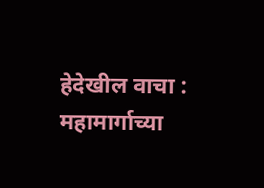हेदेखील वाचा : महामार्गाच्या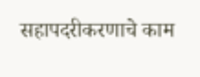सहापदरीकरणाचे काम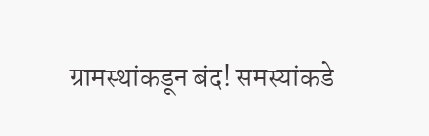ग्रामस्थांकडून बंद! समस्यांकडे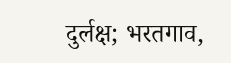दुर्लक्ष; भरतगाव,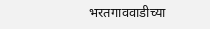भरतगाववाडीच्या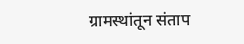ग्रामस्थांतून संताप